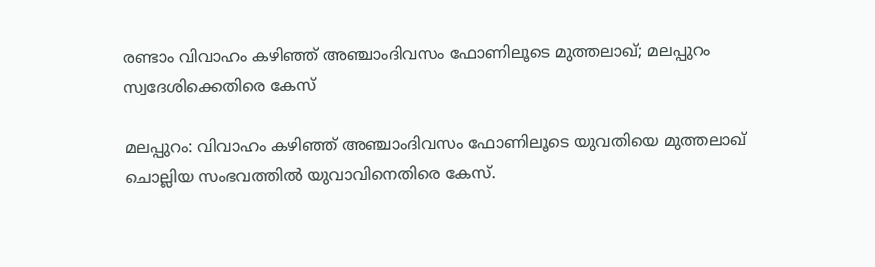രണ്ടാം വിവാഹം കഴിഞ്ഞ് അഞ്ചാംദിവസം ഫോണിലൂടെ മുത്തലാഖ്; മലപ്പുറം സ്വദേശിക്കെതിരെ കേസ്

മലപ്പുറം: വിവാഹം കഴിഞ്ഞ് അഞ്ചാംദിവസം ഫോണിലൂടെ യുവതിയെ മുത്തലാഖ് ചൊല്ലിയ സംഭവത്തില്‍ യുവാവിനെതിരെ കേസ്.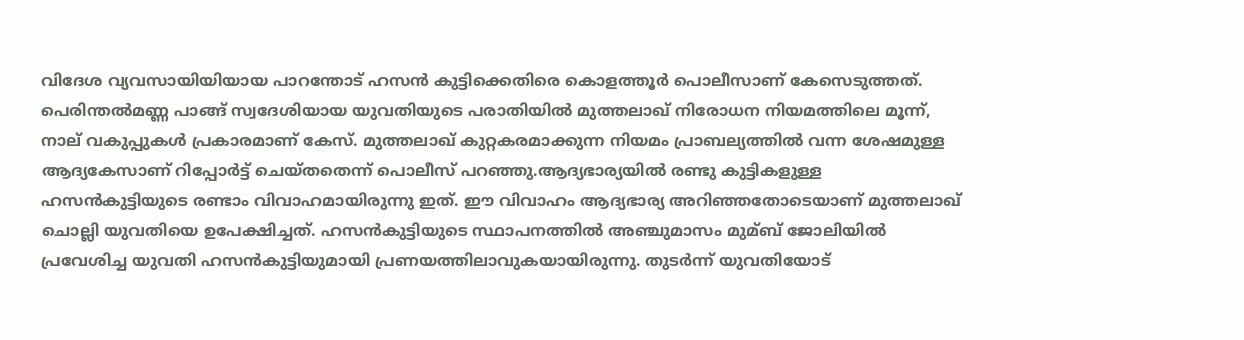വിദേശ വ്യവസായിയിയായ പാറന്തോട് ഹസന്‍ കുട്ടിക്കെതിരെ കൊളത്തൂര്‍ പൊലീസാണ് കേസെടുത്തത്. പെരിന്തല്‍മണ്ണ പാങ്ങ് സ്വദേശിയായ യുവതിയുടെ പരാതിയില്‍ മുത്തലാഖ് നിരോധന നിയമത്തിലെ മൂന്ന്, നാല് വകുപ്പുകള്‍ പ്രകാരമാണ് കേസ്. മുത്തലാഖ് കുറ്റകരമാക്കുന്ന നിയമം പ്രാബല്യത്തില്‍ വന്ന ശേഷമുള്ള ആദ്യകേസാണ് റിപ്പോര്‍ട്ട് ചെയ്‌തതെന്ന് പൊലീസ് പറഞ്ഞു.ആദ്യഭാര്യയില്‍ രണ്ടു കുട്ടികളുള്ള ഹസന്‍കുട്ടിയുടെ രണ്ടാം വിവാഹമായിരുന്നു ഇത്. ഈ വിവാഹം ആദ്യഭാര്യ അറിഞ്ഞതോടെയാണ് മുത്തലാഖ് ചൊല്ലി യുവതിയെ ഉപേക്ഷിച്ചത്. ഹസന്‍കുട്ടിയുടെ സ്ഥാപനത്തില്‍ അഞ്ചുമാസം മുമ്ബ് ജോലിയില്‍ പ്രവേശിച്ച യുവതി ഹസന്‍കുട്ടിയുമായി പ്രണയത്തിലാവുകയായിരുന്നു. തുടര്‍ന്ന് യുവതിയോട്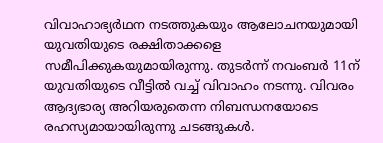വിവാഹാഭ്യര്‍ഥന നടത്തുകയും ആലോചനയുമായി യുവതിയുടെ രക്ഷിതാക്കളെ സമീപിക്കുകയുമായിരുന്നു. തുടര്‍ന്ന് നവംബര്‍ 11ന് യുവതിയുടെ വീട്ടില്‍ വച്ച്‌ വിവാഹം നടന്നു. വിവരം ആദ്യഭാര്യ അറിയരുതെന്ന നിബന്ധനയോടെ രഹസ്യമായായിരുന്നു ചടങ്ങുകള്‍.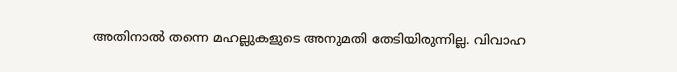അതിനാല്‍ തന്നെ മഹല്ലുകളുടെ അനുമതി തേടിയിരുന്നില്ല. വിവാഹ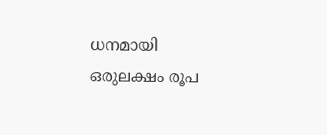ധനമായി ഒരുലക്ഷം രൂപ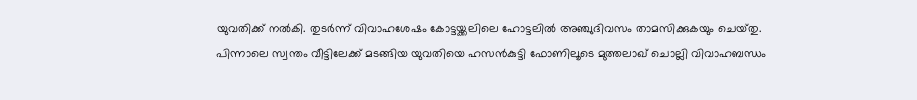യുവതിക്ക് നല്‍കി. തുടര്‍ന്ന് വിവാഹശേഷം കോട്ടയ്ക്കലിലെ ഹോട്ടലില്‍ അഞ്ചുദിവസം താമസിക്കുകയും ചെയ്‌തു. പിന്നാലെ സ്വന്തം വീട്ടിലേക്ക് മടങ്ങിയ യുവതിയെ ഹസന്‍കുട്ടി ഫോണിലൂടെ മുത്തലാഖ് ചൊല്ലി വിവാഹബന്ധം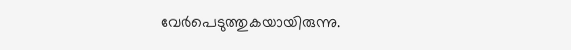വേര്‍പെടുത്തുകയായിരുന്നു.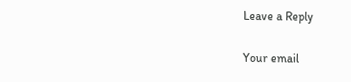Leave a Reply

Your email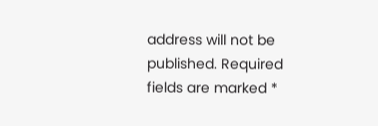address will not be published. Required fields are marked *